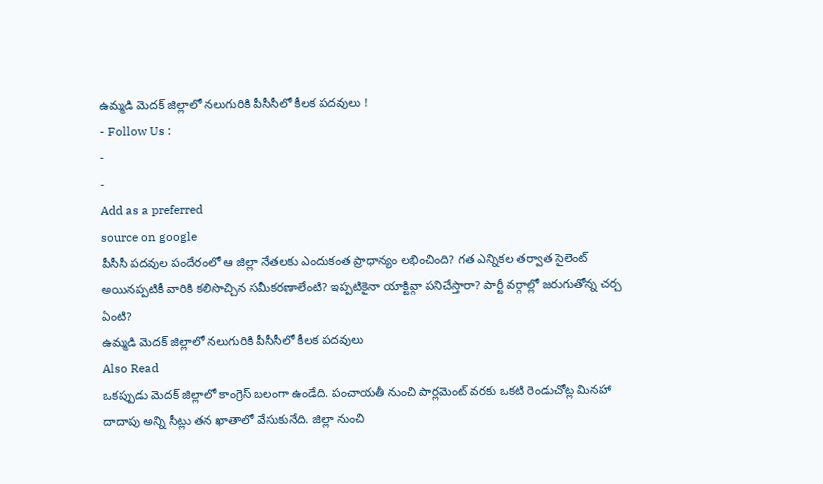ఉమ్మడి మెదక్ జిల్లాలో నలుగురికి పీసీసీలో కీలక పదవులు !
- Follow Us :
-
-
Add as a preferred
source on google
పీసీసీ పదవుల పందేరంలో ఆ జిల్లా నేతలకు ఎందుకంత ప్రాధాన్యం లభించింది? గత ఎన్నికల తర్వాత సైలెంట్ అయినప్పటికీ వారికి కలిసొచ్చిన సమీకరణాలేంటి? ఇప్పటికైనా యాక్టివ్గా పనిచేస్తారా? పార్టీ వర్గాల్లో జరుగుతోన్న చర్చ ఏంటి?
ఉమ్మడి మెదక్ జిల్లాలో నలుగురికి పీసీసీలో కీలక పదవులు
Also Read
ఒకప్పుడు మెదక్ జిల్లాలో కాంగ్రెస్ బలంగా ఉండేది. పంచాయతీ నుంచి పార్లమెంట్ వరకు ఒకటి రెండుచోట్ల మినహా దాదాపు అన్ని సీట్లు తన ఖాతాలో వేసుకునేది. జిల్లా నుంచి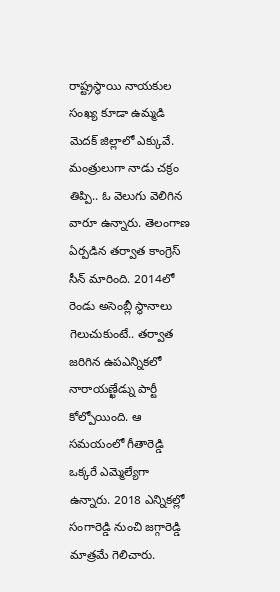రాష్ట్రస్థాయి నాయకుల సంఖ్య కూడా ఉమ్మడి మెదక్ జిల్లాలో ఎక్కువే. మంత్రులుగా నాడు చక్రం తిప్పి.. ఓ వెలుగు వెలిగిన వారూ ఉన్నారు. తెలంగాణ ఏర్పడిన తర్వాత కాంగ్రెస్ సీన్ మారింది. 2014లో రెండు అసెంబ్లీ స్థానాలు గెలుచుకుంటే.. తర్వాత జరిగిన ఉపఎన్నికలో నారాయణ్ఖేడ్ను పార్టీ కోల్పోయింది. ఆ సమయంలో గీతారెడ్డి ఒక్కరే ఎమ్మెల్యేగా ఉన్నారు. 2018 ఎన్నికల్లో సంగారెడ్డి నుంచి జగ్గారెడ్డి మాత్రమే గెలిచారు.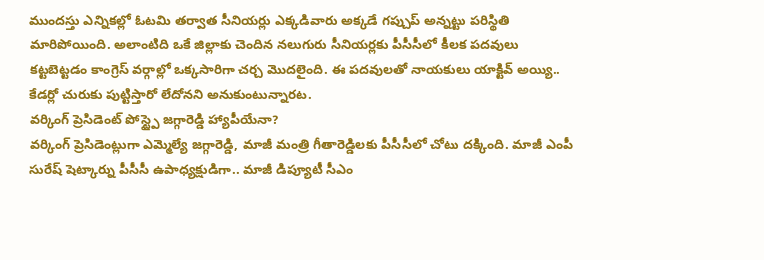ముందస్తు ఎన్నికల్లో ఓటమి తర్వాత సీనియర్లు ఎక్కడివారు అక్కడే గప్చుప్ అన్నట్టు పరిస్థితి మారిపోయింది. అలాంటిది ఒకే జిల్లాకు చెందిన నలుగురు సీనియర్లకు పీసీసీలో కీలక పదవులు కట్టబెట్టడం కాంగ్రెస్ వర్గాల్లో ఒక్కసారిగా చర్చ మొదలైంది. ఈ పదవులతో నాయకులు యాక్టివ్ అయ్యి.. కేడర్లో చురుకు పుట్టిస్తారో లేదోనని అనుకుంటున్నారట.
వర్కింగ్ ప్రెసిడెంట్ పోస్ట్పై జగ్గారెడ్డి హ్యాపీయేనా?
వర్కింగ్ ప్రెసిడెంట్లుగా ఎమ్మెల్యే జగ్గారెడ్డి, మాజీ మంత్రి గీతారెడ్డిలకు పీసీసీలో చోటు దక్కింది. మాజీ ఎంపీ సురేష్ షెట్కార్ను పీసీసీ ఉపాధ్యక్షుడిగా.. మాజీ డిప్యూటీ సీఎం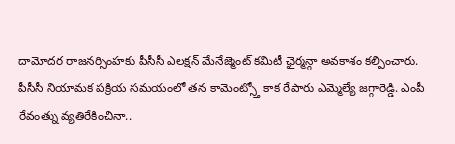దామోదర రాజనర్సింహకు పీసీసీ ఎలక్షన్ మేనేజ్మెంట్ కమిటీ ఛైర్మన్గా అవకాశం కల్పించారు. పీసీసీ నియామక పక్రియ సమయంలో తన కామెంట్స్తో కాక రేపారు ఎమ్మెల్యే జగ్గారెడ్డి. ఎంపీ రేవంత్ను వ్యతిరేకించినా..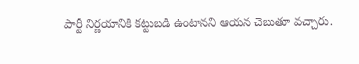పార్టీ నిర్ణయానికి కట్టుబడి ఉంటానని ఆయన చెబుతూ వచ్చారు.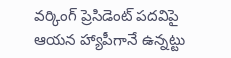వర్కింగ్ ప్రెసిడెంట్ పదవిపై ఆయన హ్యాపీగానే ఉన్నట్టు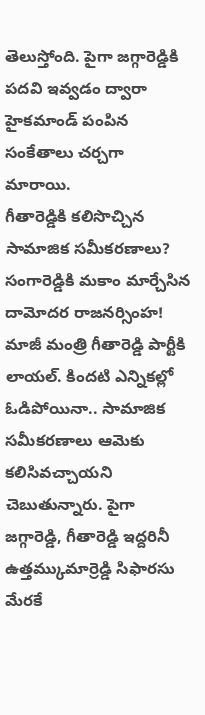తెలుస్తోంది. పైగా జగ్గారెడ్డికి పదవి ఇవ్వడం ద్వారా హైకమాండ్ పంపిన సంకేతాలు చర్చగా మారాయి.
గీతారెడ్డికి కలిసొచ్చిన సామాజిక సమీకరణాలు?
సంగారెడ్డికి మకాం మార్చేసిన దామోదర రాజనర్సింహ!
మాజీ మంత్రి గీతారెడ్డి పార్టీకి లాయల్. కిందటి ఎన్నికల్లో ఓడిపోయినా.. సామాజిక సమీకరణాలు ఆమెకు కలిసివచ్చాయని చెబుతున్నారు. పైగా జగ్గారెడ్డి, గీతారెడ్డి ఇద్దరినీ ఉత్తమ్కుమార్రెడ్డి సిఫారసు మేరకే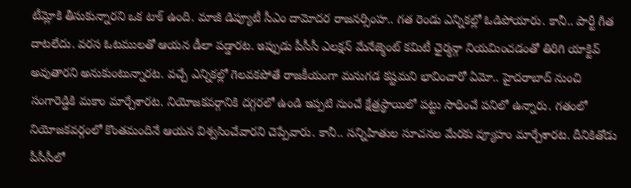టీమ్లోకి తీసుకున్నారని ఒక టాక్ ఉంది. మాజీ డిప్యూటీ సీఎం దామోదర రాజనర్సింహ.. గత రెండు ఎన్నికల్లో ఓడిపోయారు. కానీ.. పార్టీ గీత దాటలేదు. వరస ఓటములతో ఆయన డీలా పడ్డారట. ఇప్పుడు పీసీసీ ఎలక్షన్ మేనేజ్మెంట్ కమిటీ ఛైర్మన్గా నియమించడంతో తిరిగి యాక్టివ్ అవుతారని అనుకుంటున్నారట. వచ్చే ఎన్నికల్లో గెలవకపోతే రాజకీయంగా మనుగడ కష్టమని భావించారో ఏమో.. హైదరాబాద్ నుంచి సంగారెడ్డికి మకాం మార్చేశారట. నియోజకవర్గానికి దగ్గరలో ఉండి ఇప్పటి నుంచే క్షేత్రస్థాయిలో పట్టు సాధించే పనిలో ఉన్నారు. గతంలో నియోజకవర్గంలో కొంతమందినే ఆయన విశ్వసించేవారని చెప్పేవారు. కానీ.. సన్నిహితుల సూచనల మేరకు వ్యూహం మార్చేశారట. దీనికితోడు పీసీసీలో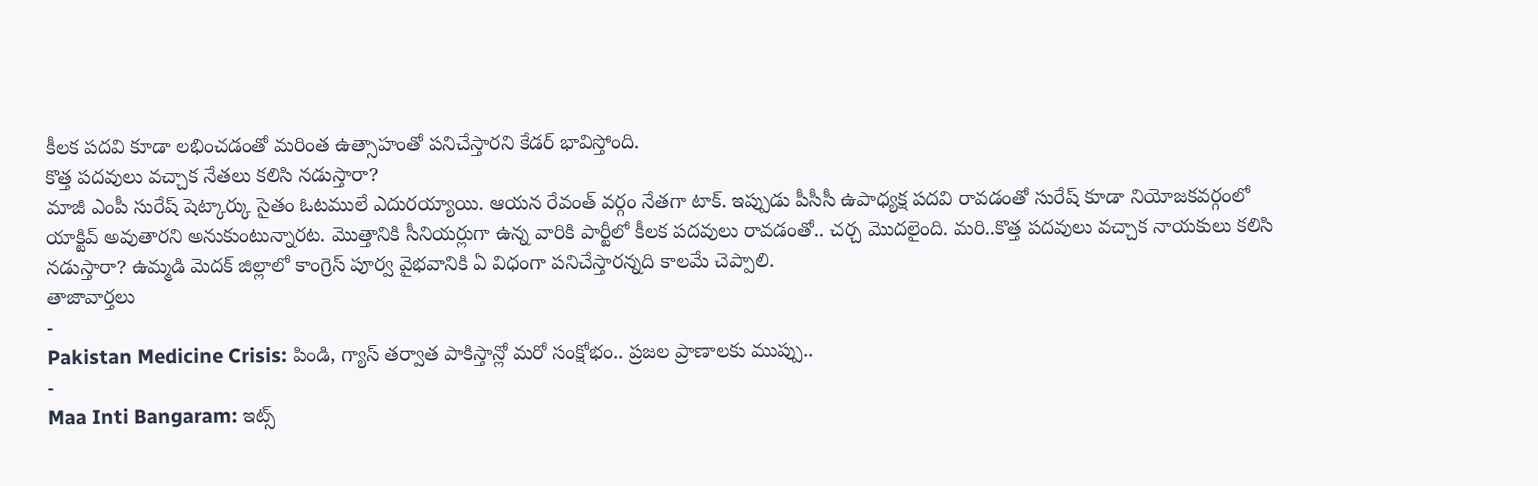కీలక పదవి కూడా లభించడంతో మరింత ఉత్సాహంతో పనిచేస్తారని కేడర్ భావిస్తోంది.
కొత్త పదవులు వచ్చాక నేతలు కలిసి నడుస్తారా?
మాజీ ఎంపీ సురేష్ షెట్కార్కు సైతం ఓటములే ఎదురయ్యాయి. ఆయన రేవంత్ వర్గం నేతగా టాక్. ఇప్పుడు పీసీసీ ఉపాధ్యక్ష పదవి రావడంతో సురేష్ కూడా నియోజకవర్గంలో యాక్టివ్ అవుతారని అనుకుంటున్నారట. మొత్తానికి సీనియర్లుగా ఉన్న వారికి పార్టీలో కీలక పదవులు రావడంతో.. చర్చ మొదలైంది. మరి..కొత్త పదవులు వచ్చాక నాయకులు కలిసి నడుస్తారా? ఉమ్మడి మెదక్ జిల్లాలో కాంగ్రెస్ పూర్వ వైభవానికి ఏ విధంగా పనిచేస్తారన్నది కాలమే చెప్పాలి.
తాజావార్తలు
-
Pakistan Medicine Crisis: పిండి, గ్యాస్ తర్వాత పాకిస్తాన్లో మరో సంక్షోభం.. ప్రజల ప్రాణాలకు ముప్పు..
-
Maa Inti Bangaram: ఇట్స్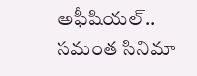అఫీషియల్.. సమంత సినిమా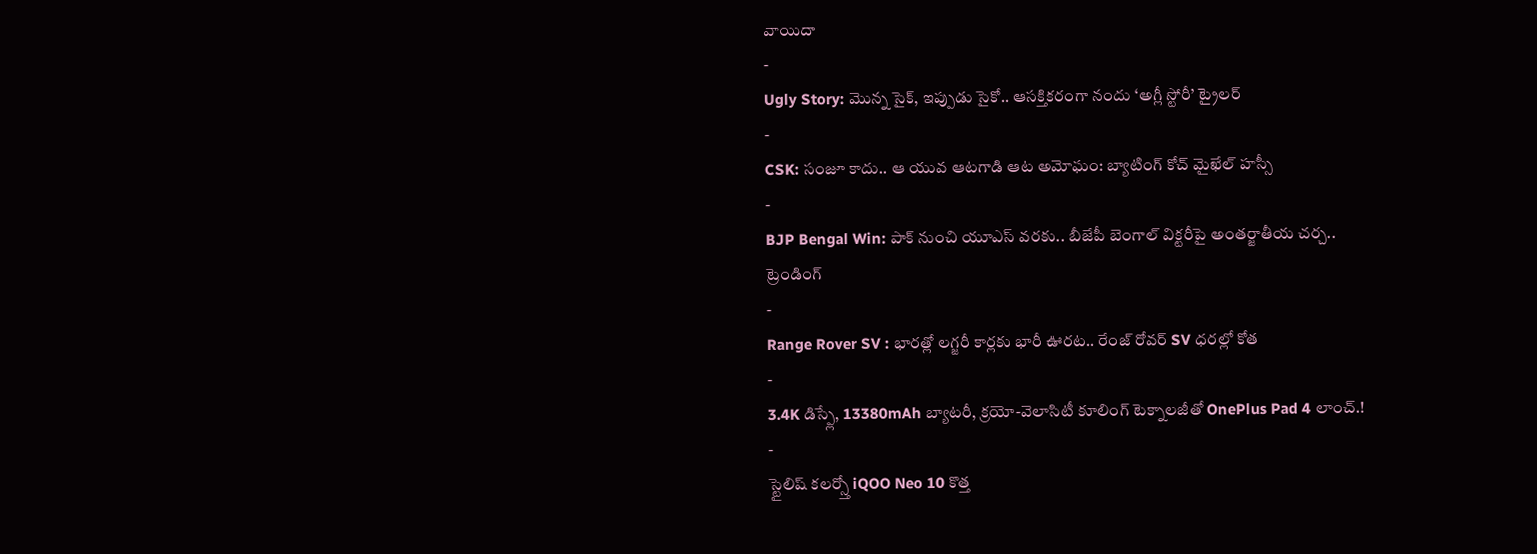వాయిదా
-
Ugly Story: మొన్న సైక్, ఇప్పుడు సైకో.. ఆసక్తికరంగా నందు ‘అగ్లీ స్టోరీ’ ట్రైలర్
-
CSK: సంజూ కాదు.. ఆ యువ ఆటగాడి ఆట అమోఘం: బ్యాటింగ్ కోచ్ మైఖేల్ హస్సీ
-
BJP Bengal Win: పాక్ నుంచి యూఎస్ వరకు.. బీజేపీ బెంగాల్ విక్టరీపై అంతర్జాతీయ చర్చ..
ట్రెండింగ్
-
Range Rover SV : భారత్లో లగ్జరీ కార్లకు భారీ ఊరట.. రేంజ్ రోవర్ SV ధరల్లో కోత
-
3.4K డిస్ప్లే, 13380mAh బ్యాటరీ, క్రయో-వెలాసిటీ కూలింగ్ టెక్నాలజీతో OnePlus Pad 4 లాంచ్.!
-
స్టైలిష్ కలర్స్తో iQOO Neo 10 కొత్త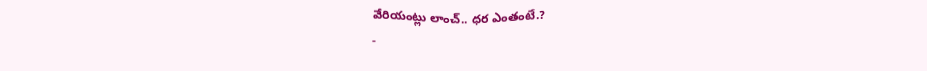వేరియంట్లు లాంచ్.. ధర ఎంతంటే.?
-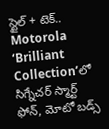స్టైల్ + టెక్.. Motorola ‘Brilliant Collection’లో సిగ్నేచర్ స్మార్ట్ ఫోన్, మోటో బడ్స్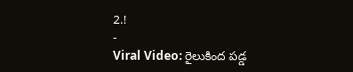2.!
-
Viral Video: రైలుకింద పడ్డ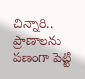చిన్నారి.. ప్రాణాలను పణంగా పెట్టి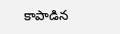కాపాడిన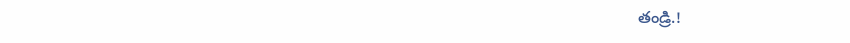తండ్రి.!